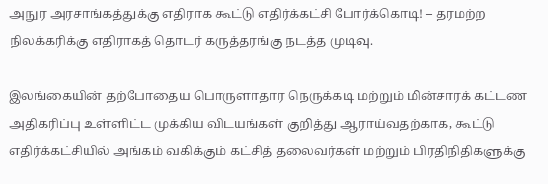அநுர அரசாங்கத்துக்கு எதிராக கூட்டு எதிர்க்கட்சி போர்க்கொடி! – தரமற்ற நிலக்கரிக்கு எதிராகத் தொடர் கருத்தரங்கு நடத்த முடிவு.

இலங்கையின் தற்போதைய பொருளாதார நெருக்கடி மற்றும் மின்சாரக் கட்டண அதிகரிப்பு உள்ளிட்ட முக்கிய விடயங்கள் குறித்து ஆராய்வதற்காக, கூட்டு எதிர்க்கட்சியில் அங்கம் வகிக்கும் கட்சித் தலைவர்கள் மற்றும் பிரதிநிதிகளுக்கு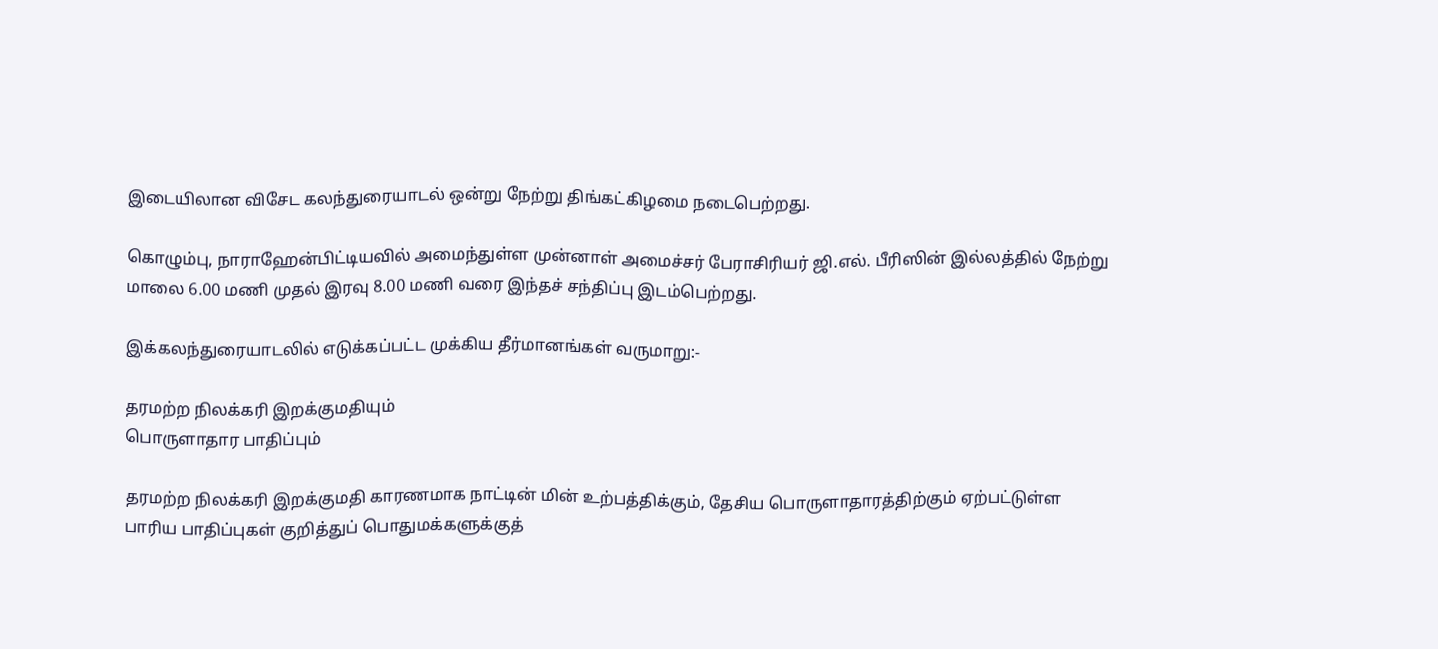இடையிலான விசேட கலந்துரையாடல் ஒன்று நேற்று திங்கட்கிழமை நடைபெற்றது.

கொழும்பு, நாராஹேன்பிட்டியவில் அமைந்துள்ள முன்னாள் அமைச்சர் பேராசிரியர் ஜி.எல். பீரிஸின் இல்லத்தில் நேற்று மாலை 6.00 மணி முதல் இரவு 8.00 மணி வரை இந்தச் சந்திப்பு இடம்பெற்றது.

இக்கலந்துரையாடலில் எடுக்கப்பட்ட முக்கிய தீர்மானங்கள் வருமாறு:-

தரமற்ற நிலக்கரி இறக்குமதியும்
பொருளாதார பாதிப்பும்

தரமற்ற நிலக்கரி இறக்குமதி காரணமாக நாட்டின் மின் உற்பத்திக்கும், தேசிய பொருளாதாரத்திற்கும் ஏற்பட்டுள்ள பாரிய பாதிப்புகள் குறித்துப் பொதுமக்களுக்குத்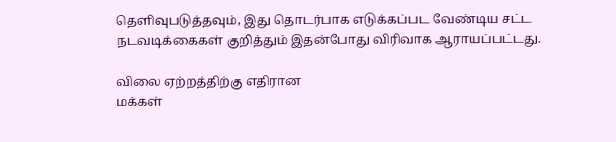தெளிவுபடுத்தவும், இது தொடர்பாக எடுக்கப்பட வேண்டிய சட்ட நடவடிக்கைகள் குறித்தும் இதன்போது விரிவாக ஆராயப்பட்டது.

விலை ஏற்றத்திற்கு எதிரான
மக்கள்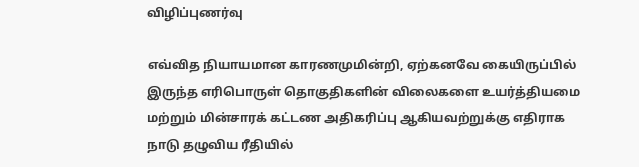விழிப்புணர்வு

எவ்வித நியாயமான காரணமுமின்றி, ஏற்கனவே கையிருப்பில் இருந்த எரிபொருள் தொகுதிகளின் விலைகளை உயர்த்தியமை மற்றும் மின்சாரக் கட்டண அதிகரிப்பு ஆகியவற்றுக்கு எதிராக நாடு தழுவிய ரீதியில்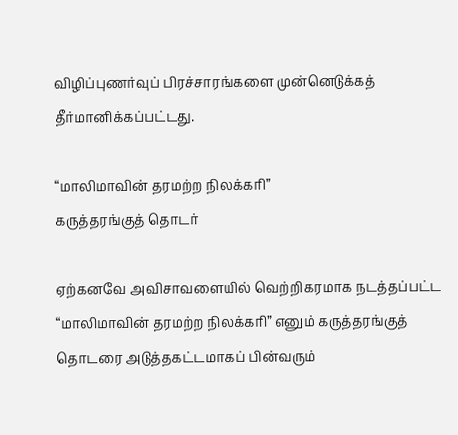விழிப்புணர்வுப் பிரச்சாரங்களை முன்னெடுக்கத் தீர்மானிக்கப்பட்டது.

“மாலிமாவின் தரமற்ற நிலக்கரி”
கருத்தரங்குத் தொடர்

ஏற்கனவே அவிசாவளையில் வெற்றிகரமாக நடத்தப்பட்ட “மாலிமாவின் தரமற்ற நிலக்கரி” எனும் கருத்தரங்குத் தொடரை அடுத்தகட்டமாகப் பின்வரும்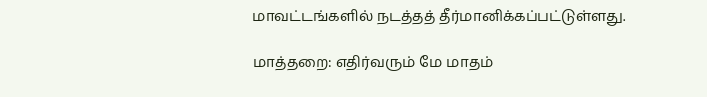மாவட்டங்களில் நடத்தத் தீர்மானிக்கப்பட்டுள்ளது.

மாத்தறை: எதிர்வரும் மே மாதம்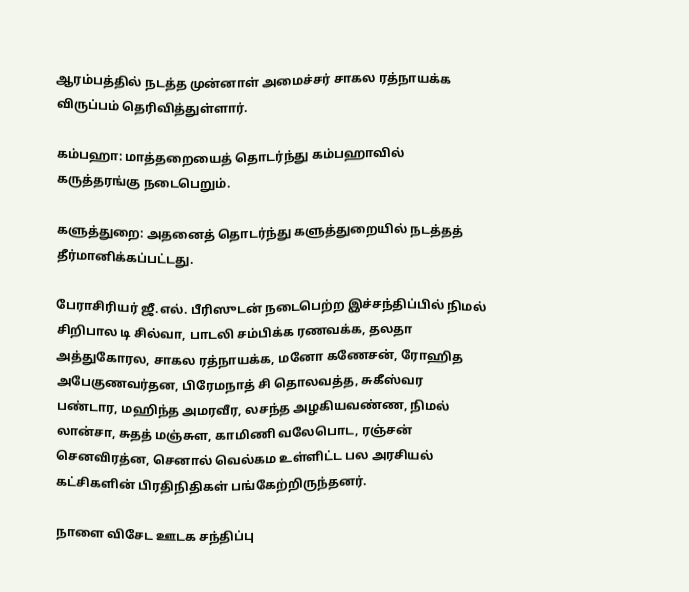ஆரம்பத்தில் நடத்த முன்னாள் அமைச்சர் சாகல ரத்நாயக்க விருப்பம் தெரிவித்துள்ளார்.

கம்பஹா: மாத்தறையைத் தொடர்ந்து கம்பஹாவில் கருத்தரங்கு நடைபெறும்.

களுத்துறை: அதனைத் தொடர்ந்து களுத்துறையில் நடத்தத் தீர்மானிக்கப்பட்டது.

பேராசிரியர் ஜீ.எல். பீரிஸுடன் நடைபெற்ற இச்சந்திப்பில் நிமல் சிறிபால டி சில்வா, பாடலி சம்பிக்க ரணவக்க, தலதா அத்துகோரல, சாகல ரத்நாயக்க, மனோ கணேசன், ரோஹித அபேகுணவர்தன, பிரேமநாத் சி தொலவத்த, சுகீஸ்வர பண்டார, மஹிந்த அமரவீர, லசந்த அழகியவண்ண, நிமல் லான்சா, சுதத் மஞ்சுள, காமிணி வலேபொட, ரஞ்சன் செனவிரத்ன, செனால் வெல்கம உள்ளிட்ட பல அரசியல் கட்சிகளின் பிரதிநிதிகள் பங்கேற்றிருந்தனர்.

நாளை விசேட ஊடக சந்திப்பு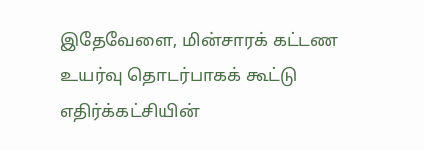இதேவேளை, மின்சாரக் கட்டண உயர்வு தொடர்பாகக் கூட்டு எதிர்க்கட்சியின்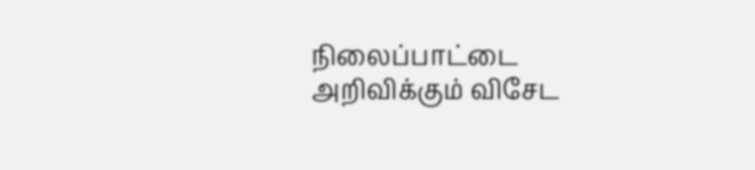நிலைப்பாட்டை அறிவிக்கும் விசேட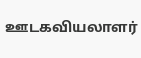ஊடகவியலாளர்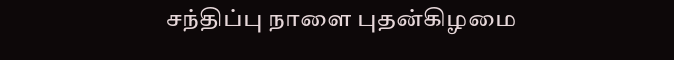சந்திப்பு நாளை புதன்கிழமை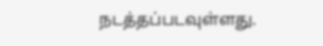நடத்தப்படவுள்ளது.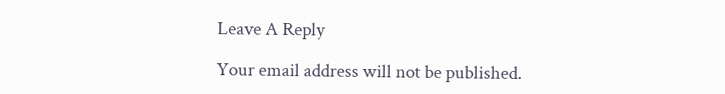Leave A Reply

Your email address will not be published.